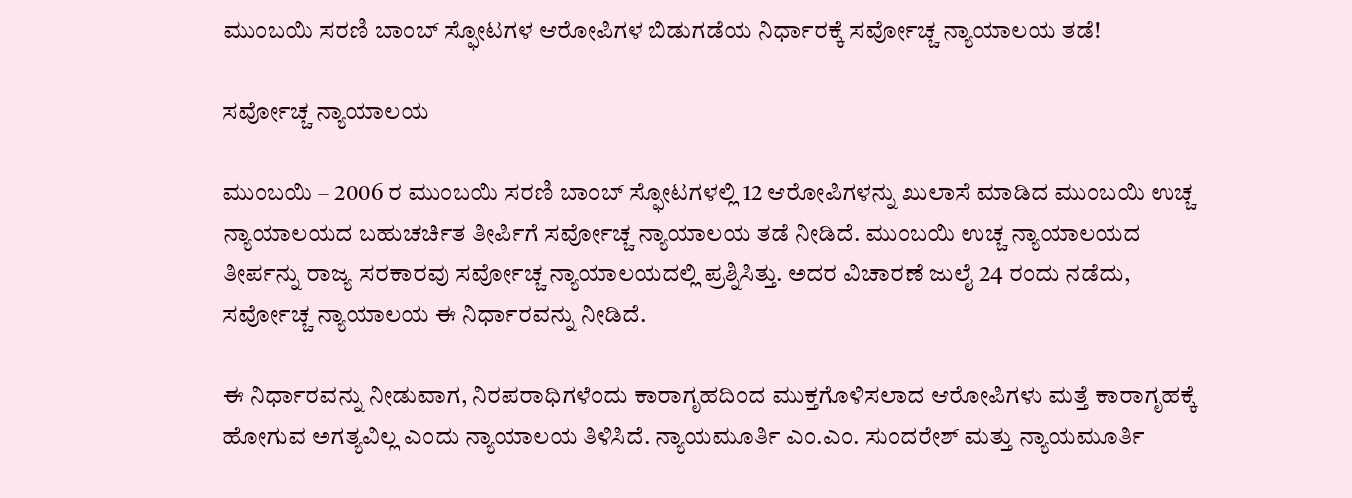ಮುಂಬಯಿ ಸರಣಿ ಬಾಂಬ್ ಸ್ಫೋಟಗಳ ಆರೋಪಿಗಳ ಬಿಡುಗಡೆಯ ನಿರ್ಧಾರಕ್ಕೆ ಸರ್ವೋಚ್ಚ ನ್ಯಾಯಾಲಯ ತಡೆ!

ಸರ್ವೋಚ್ಚ ನ್ಯಾಯಾಲಯ

ಮುಂಬಯಿ – 2006 ರ ಮುಂಬಯಿ ಸರಣಿ ಬಾಂಬ್ ಸ್ಫೋಟಗಳಲ್ಲಿ 12 ಆರೋಪಿಗಳನ್ನು ಖುಲಾಸೆ ಮಾಡಿದ ಮುಂಬಯಿ ಉಚ್ಚ ನ್ಯಾಯಾಲಯದ ಬಹುಚರ್ಚಿತ ತೀರ್ಪಿಗೆ ಸರ್ವೋಚ್ಚ ನ್ಯಾಯಾಲಯ ತಡೆ ನೀಡಿದೆ. ಮುಂಬಯಿ ಉಚ್ಚ ನ್ಯಾಯಾಲಯದ ತೀರ್ಪನ್ನು ರಾಜ್ಯ ಸರಕಾರವು ಸರ್ವೋಚ್ಚ ನ್ಯಾಯಾಲಯದಲ್ಲಿ ಪ್ರಶ್ನಿಸಿತ್ತು. ಅದರ ವಿಚಾರಣೆ ಜುಲೈ 24 ರಂದು ನಡೆದು, ಸರ್ವೋಚ್ಚ ನ್ಯಾಯಾಲಯ ಈ ನಿರ್ಧಾರವನ್ನು ನೀಡಿದೆ.

ಈ ನಿರ್ಧಾರವನ್ನು ನೀಡುವಾಗ, ನಿರಪರಾಧಿಗಳೆಂದು ಕಾರಾಗೃಹದಿಂದ ಮುಕ್ತಗೊಳಿಸಲಾದ ಆರೋಪಿಗಳು ಮತ್ತೆ ಕಾರಾಗೃಹಕ್ಕೆ ಹೋಗುವ ಅಗತ್ಯವಿಲ್ಲ ಎಂದು ನ್ಯಾಯಾಲಯ ತಿಳಿಸಿದೆ. ನ್ಯಾಯಮೂರ್ತಿ ಎಂ.ಎಂ. ಸುಂದರೇಶ್ ಮತ್ತು ನ್ಯಾಯಮೂರ್ತಿ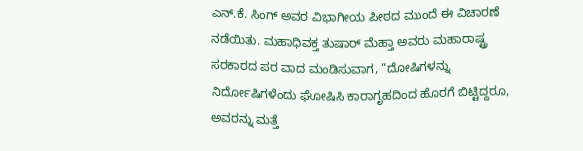ಎನ್.ಕೆ. ಸಿಂಗ್ ಅವರ ವಿಭಾಗೀಯ ಪೀಠದ ಮುಂದೆ ಈ ವಿಚಾರಣೆ ನಡೆಯಿತು. ಮಹಾಧಿವಕ್ತ ತುಷಾರ್ ಮೆಹ್ತಾ ಅವರು ಮಹಾರಾಷ್ಟ್ರ ಸರಕಾರದ ಪರ ವಾದ ಮಂಡಿಸುವಾಗ, “ದೋಷಿಗಳನ್ನು ನಿರ್ದೋಷಿಗಳೆಂದು ಘೋಷಿಸಿ ಕಾರಾಗೃಹದಿಂದ ಹೊರಗೆ ಬಿಟ್ಟಿದ್ದರೂ, ಅವರನ್ನು ಮತ್ತೆ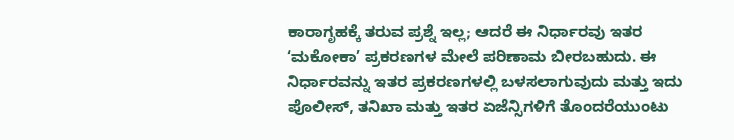ಕಾರಾಗೃಹಕ್ಕೆ ತರುವ ಪ್ರಶ್ನೆ ಇಲ್ಲ; ಆದರೆ ಈ ನಿರ್ಧಾರವು ಇತರ ‘ಮಕೋಕಾ’ ಪ್ರಕರಣಗಳ ಮೇಲೆ ಪರಿಣಾಮ ಬೀರಬಹುದು. ಈ ನಿರ್ಧಾರವನ್ನು ಇತರ ಪ್ರಕರಣಗಳಲ್ಲಿ ಬಳಸಲಾಗುವುದು ಮತ್ತು ಇದು ಪೊಲೀಸ್, ತನಿಖಾ ಮತ್ತು ಇತರ ಏಜೆನ್ಸಿಗಳಿಗೆ ತೊಂದರೆಯುಂಟು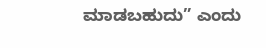ಮಾಡಬಹುದು” ಎಂದು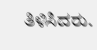ತಿಳಿಸಿದರು.